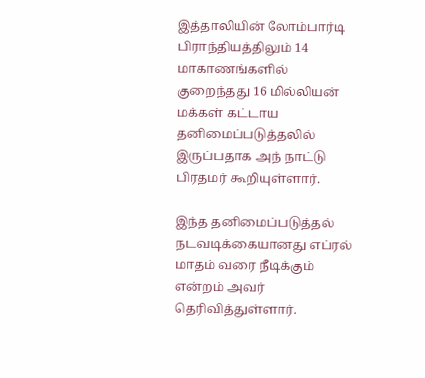இத்தாலியின் லோம்பார்டி பிராந்தியத்திலும் 14 மாகாணங்களில் குறைந்தது 16 மில்லியன் மக்கள் கட்டாய தனிமைப்படுத்தலில் இருப்பதாக அந் நாட்டு பிரதமர் கூறியுள்ளார்.

இந்த தனிமைப்படுத்தல் நடவடிக்கையானது எப்ரல் மாதம் வரை நீடிக்கும் என்றம் அவர் தெரிவித்துள்ளார்.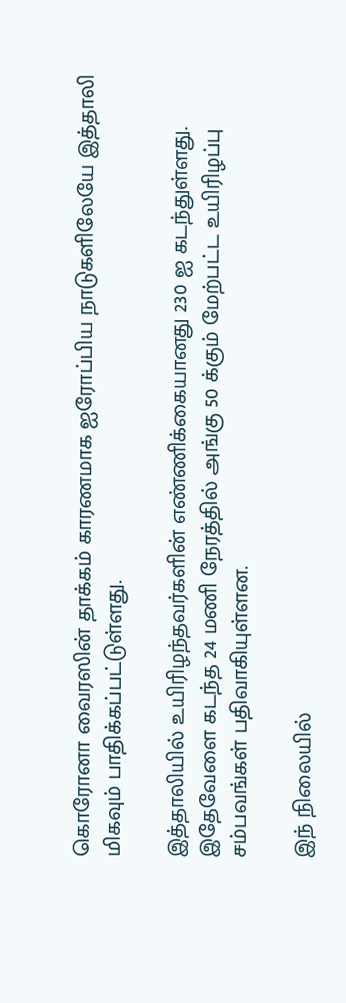கொரோனா வைரஸின் தாக்கம் காரணமாக ஐரோப்பிய நாடுகளிலேயே இத்தாலி மிகவும் பாதிக்கப்பட்டுள்ளது.

இத்தாலியில் உயிரிழந்தவர்களின் எண்ணிக்கையானது 230 ஐ கடந்துள்ளது. இதேவேளை கடந்த 24 மணி நேரத்தில் அங்கு 50 க்கும் மேற்பட்ட உயிரிழப்பு சம்பவங்கள் பதிவாகியுள்ளன.

இந் நிலையில்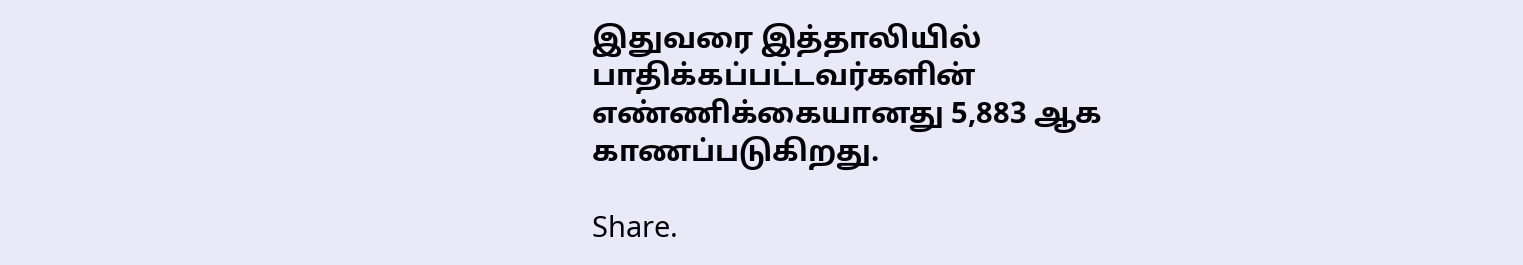இதுவரை இத்தாலியில் பாதிக்கப்பட்டவர்களின் எண்ணிக்கையானது 5,883 ஆக காணப்படுகிறது.

Share.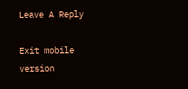Leave A Reply

Exit mobile version